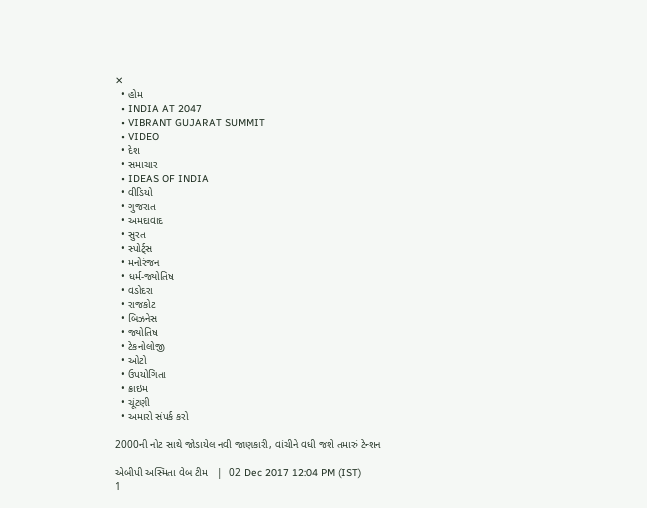✕
  • હોમ
  • INDIA AT 2047
  • VIBRANT GUJARAT SUMMIT
  • VIDEO
  • દેશ
  • સમાચાર
  • IDEAS OF INDIA
  • વીડિયો
  • ગુજરાત
  • અમદાવાદ
  • સુરત
  • સ્પોર્ટ્સ
  • મનોરંજન
  • ધર્મ-જ્યોતિષ
  • વડોદરા
  • રાજકોટ
  • બિઝનેસ
  • જ્યોતિષ
  • ટેકનોલોજી
  • ઓટો
  • ઉપયોગિતા
  • ક્રાઇમ
  • ચૂંટણી
  • અમારો સંપર્ક કરો

2000ની નોટ સાથે જોડાયેલ નવી જાણકારી, વાંચીને વધી જશે તમારું ટેન્શન

એબીપી અસ્મિતા વેબ ટીમ   |  02 Dec 2017 12:04 PM (IST)
1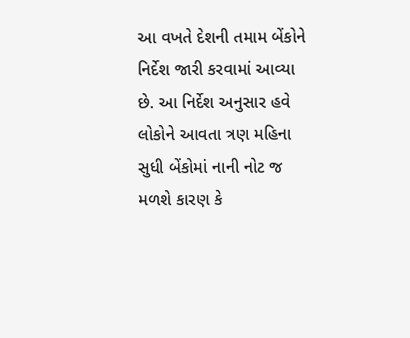આ વખતે દેશની તમામ બેંકોને નિર્દેશ જારી કરવામાં આવ્યા છે. આ નિર્દેશ અનુસાર હવે લોકોને આવતા ત્રણ મહિના સુધી બેંકોમાં નાની નોટ જ મળશે કારણ કે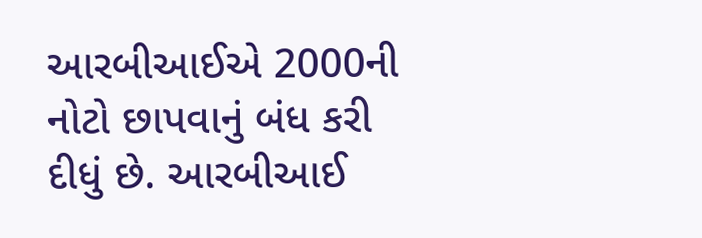આરબીઆઈએ 2000ની નોટો છાપવાનું બંધ કરી દીધું છે. આરબીઆઈ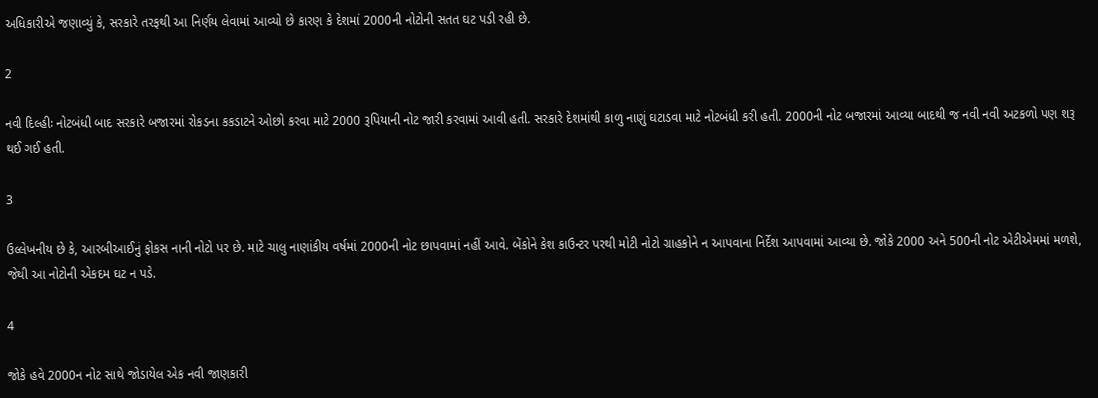અધિકારીએ જણાવ્યું કે, સરકારે તરફથી આ નિર્ણય લેવામાં આવ્યો છે કારણ કે દેશમાં 2000ની નોટોની સતત ઘટ પડી રહી છે.

2

નવી દિલ્હીઃ નોટબંધી બાદ સરકારે બજારમાં રોકડના કકડાટને ઓછો કરવા માટે 2000 રૂપિયાની નોટ જારી કરવામાં આવી હતી. સરકારે દેશમાંથી કાળુ નાણું ઘટાડવા માટે નોટબંધી કરી હતી. 2000ની નોટ બજારમાં આવ્યા બાદથી જ નવી નવી અટકળો પણ શરૂ થઈ ગઈ હતી.

3

ઉલ્લેખનીય છે કે, આરબીઆઈનું ફોકસ નાની નોટો પર છે. માટે ચાલુ નાણાંકીય વર્ષમાં 2000ની નોટ છાપવામાં નહીં આવે. બેંકોને કેશ કાઉન્ટર પરથી મોટી નોટો ગ્રાહકોને ન આપવાના નિર્દેશ આપવામાં આવ્યા છે. જોકે 2000 અને 500ની નોટ એટીએમમાં મળશે, જેથી આ નોટોની એકદમ ઘટ ન પડે.

4

જોકે હવે 2000ન નોટ સાથે જોડાયેલ એક નવી જાણકારી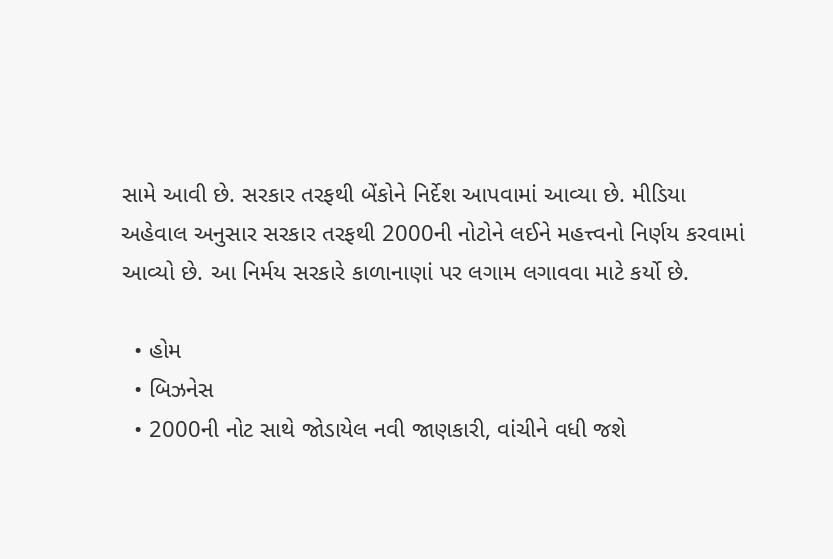સામે આવી છે. સરકાર તરફથી બેંકોને નિર્દેશ આપવામાં આવ્યા છે. મીડિયા અહેવાલ અનુસાર સરકાર તરફથી 2000ની નોટોને લઈને મહત્ત્વનો નિર્ણય કરવામાં આવ્યો છે. આ નિર્મય સરકારે કાળાનાણાં પર લગામ લગાવવા માટે કર્યો છે.

  • હોમ
  • બિઝનેસ
  • 2000ની નોટ સાથે જોડાયેલ નવી જાણકારી, વાંચીને વધી જશે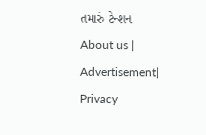તમારું ટેન્શન
About us | Advertisement| Privacy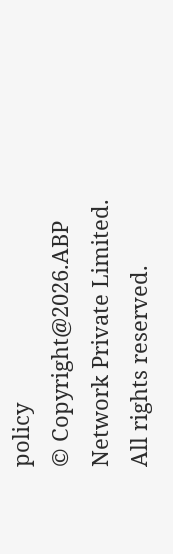policy
© Copyright@2026.ABP Network Private Limited. All rights reserved.